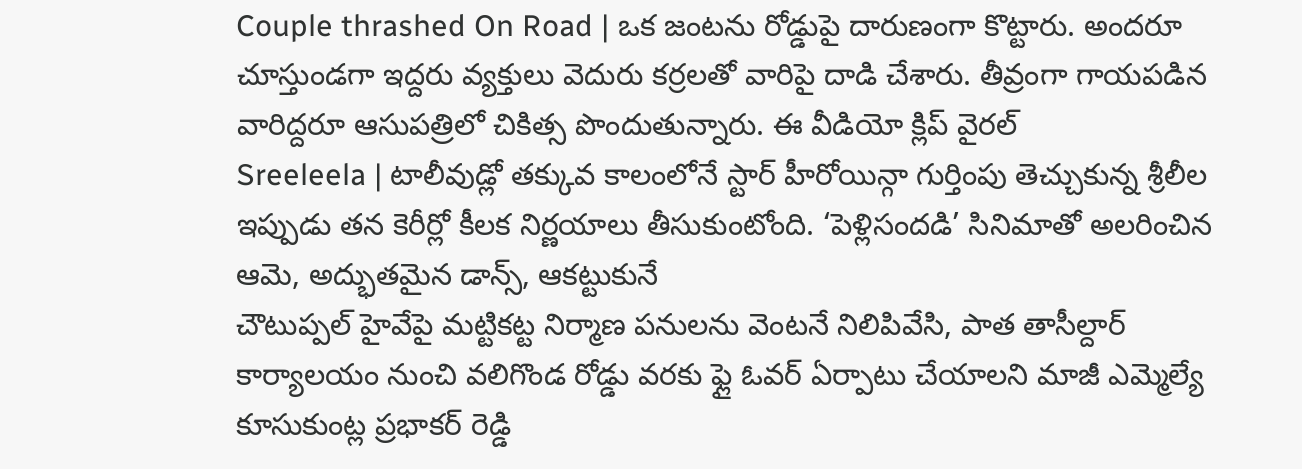Couple thrashed On Road | ఒక జంటను రోడ్డుపై దారుణంగా కొట్టారు. అందరూ చూస్తుండగా ఇద్దరు వ్యక్తులు వెదురు కర్రలతో వారిపై దాడి చేశారు. తీవ్రంగా గాయపడిన వారిద్దరూ ఆసుపత్రిలో చికిత్స పొందుతున్నారు. ఈ వీడియో క్లిప్ వైరల్
Sreeleela | టాలీవుడ్లో తక్కువ కాలంలోనే స్టార్ హీరోయిన్గా గుర్తింపు తెచ్చుకున్న శ్రీలీల ఇప్పుడు తన కెరీర్లో కీలక నిర్ణయాలు తీసుకుంటోంది. ‘పెళ్లిసందడి’ సినిమాతో అలరించిన ఆమె, అద్భుతమైన డాన్స్, ఆకట్టుకునే
చౌటుప్పల్ హైవేపై మట్టికట్ట నిర్మాణ పనులను వెంటనే నిలిపివేసి, పాత తాసీల్దార్ కార్యాలయం నుంచి వలిగొండ రోడ్డు వరకు ఫ్లై ఓవర్ ఏర్పాటు చేయాలని మాజీ ఎమ్మెల్యే కూసుకుంట్ల ప్రభాకర్ రెడ్డి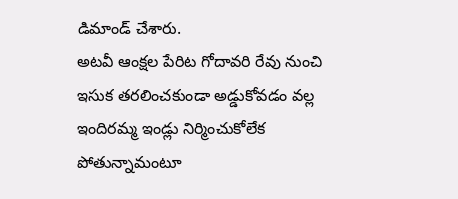డిమాండ్ చేశారు.
అటవీ ఆంక్షల పేరిట గోదావరి రేవు నుంచి ఇసుక తరలించకుండా అడ్డుకోవడం వల్ల ఇందిరమ్మ ఇండ్లు నిర్మించుకోలేక పోతున్నామంటూ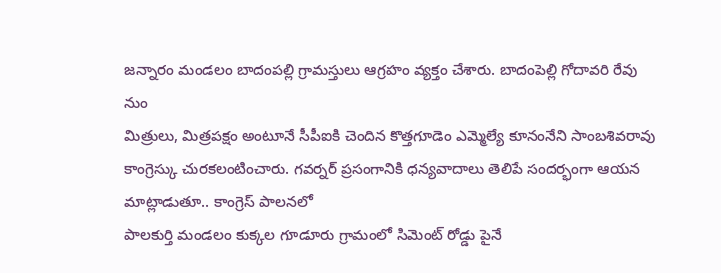జన్నారం మండలం బాదంపల్లి గ్రామస్తులు ఆగ్రహం వ్యక్తం చేశారు. బాదంపెల్లి గోదావరి రేవు నుం
మిత్రులు, మిత్రపక్షం అంటూనే సీపీఐకి చెందిన కొత్తగూడెం ఎమ్మెల్యే కూనంనేని సాంబశివరావు కాంగ్రెస్కు చురకలంటించారు. గవర్నర్ ప్రసంగానికి ధన్యవాదాలు తెలిపే సందర్భంగా ఆయన మాట్లాడుతూ.. కాంగ్రెస్ పాలనలో
పాలకుర్తి మండలం కుక్కల గూడూరు గ్రామంలో సిమెంట్ రోడ్డు పైనే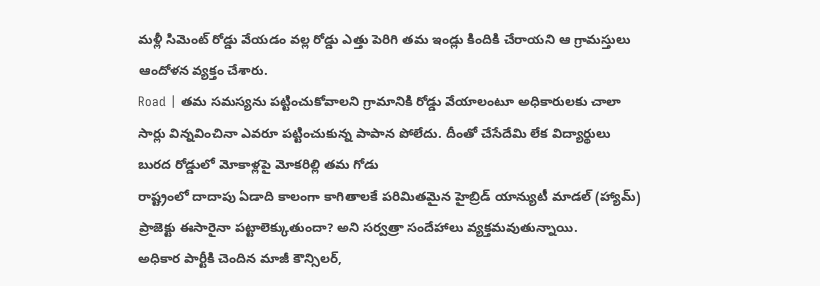మళ్లీ సిమెంట్ రోడ్డు వేయడం వల్ల రోడ్డు ఎత్తు పెరిగి తమ ఇండ్లు కిందికి చేరాయని ఆ గ్రామస్తులు ఆందోళన వ్యక్తం చేశారు.
Road | తమ సమస్యను పట్టించుకోవాలని గ్రామానికి రోడ్డు వేయాలంటూ అధికారులకు చాలా సార్లు విన్నవించినా ఎవరూ పట్టించుకున్న పాపాన పోలేదు. దీంతో చేసేదేమి లేక విద్యార్థులు బురద రోడ్డులో మోకాళ్లపై మోకరిల్లి తమ గోడు
రాష్ట్రంలో దాదాపు ఏడాది కాలంగా కాగితాలకే పరిమితమైన హైబ్రిడ్ యాన్యుటీ మాడల్ (హ్యామ్) ప్రాజెక్టు ఈసారైనా పట్టాలెక్కుతుందా? అని సర్వత్రా సందేహాలు వ్యక్తమవుతున్నాయి.
అధికార పార్టీకి చెందిన మాజీ కౌన్సిలర్,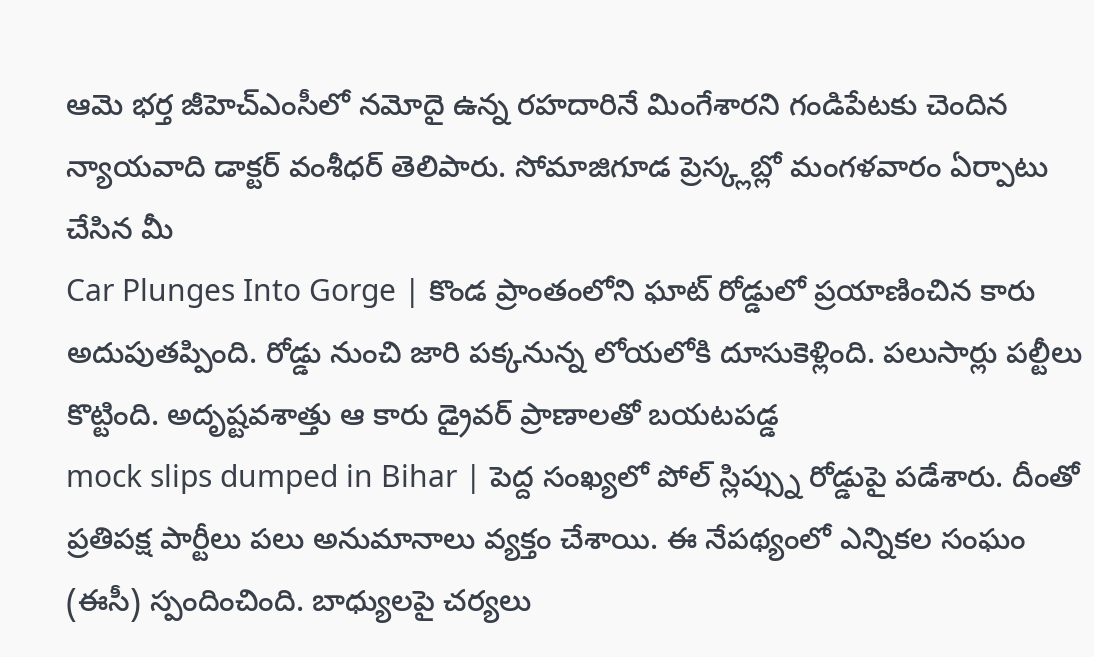ఆమె భర్త జీహెచ్ఎంసీలో నమోదై ఉన్న రహదారినే మింగేశారని గండిపేటకు చెందిన న్యాయవాది డాక్టర్ వంశీధర్ తెలిపారు. సోమాజిగూడ ప్రెస్క్లబ్లో మంగళవారం ఏర్పాటు చేసిన మీ
Car Plunges Into Gorge | కొండ ప్రాంతంలోని ఘాట్ రోడ్డులో ప్రయాణించిన కారు అదుపుతప్పింది. రోడ్డు నుంచి జారి పక్కనున్న లోయలోకి దూసుకెళ్లింది. పలుసార్లు పల్టీలు కొట్టింది. అదృష్టవశాత్తు ఆ కారు డ్రైవర్ ప్రాణాలతో బయటపడ్డ
mock slips dumped in Bihar | పెద్ద సంఖ్యలో పోల్ స్లిప్స్ను రోడ్డుపై పడేశారు. దీంతో ప్రతిపక్ష పార్టీలు పలు అనుమానాలు వ్యక్తం చేశాయి. ఈ నేపథ్యంలో ఎన్నికల సంఘం (ఈసీ) స్పందించింది. బాధ్యులపై చర్యలు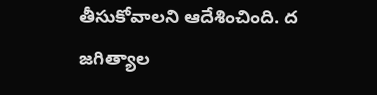తీసుకోవాలని ఆదేశించింది. ద
జగిత్యాల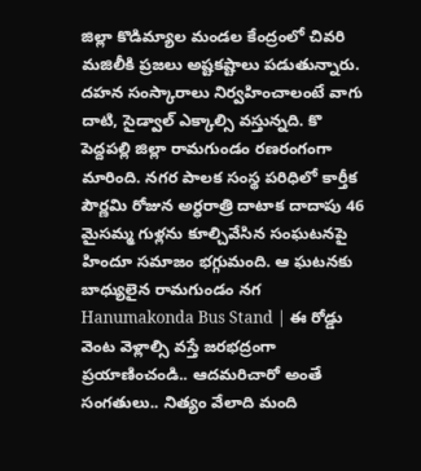జిల్లా కొడిమ్యాల మండల కేంద్రంలో చివరి మజిలీకి ప్రజలు అష్టకష్టాలు పడుతున్నారు. దహన సంస్కారాలు నిర్వహించాలంటే వాగు దాటి, సైడ్వాల్ ఎక్కాల్సి వస్తున్నది. కొ
పెద్దపల్లి జిల్లా రామగుండం రణరంగంగా మారింది. నగర పాలక సంస్థ పరిధిలో కార్తీక పౌర్ణమి రోజున అర్ధరాత్రి దాటాక దాదాపు 46 మైసమ్మ గుళ్లను కూల్చివేసిన సంఘటనపై హిందూ సమాజం భగ్గుమంది. ఆ ఘటనకు బాధ్యులైన రామగుండం నగ
Hanumakonda Bus Stand | ఈ రోడ్డు వెంట వెళ్లాల్సి వస్తే జరభద్రంగా ప్రయాణించండి.. ఆదమరిచారో అంతే సంగతులు.. నిత్యం వేలాది మంది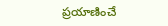ప్రయాణించే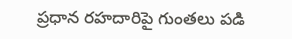ప్రధాన రహదారిపై గుంతలు పడి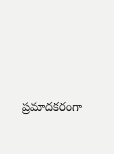ప్రమాదకరంగా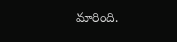మారింది.